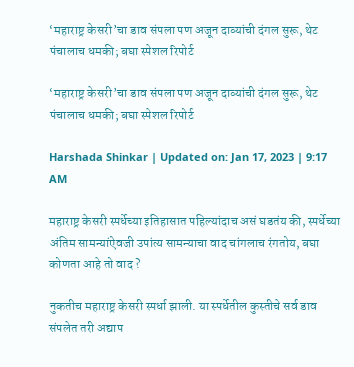‘महाराष्ट्र केसरी’चा डाव संपला पण अजून दाव्यांची दंगल सुरू, थेट पंचालाच धमकी; बघा स्पेशल रिपोर्ट

‘महाराष्ट्र केसरी’चा डाव संपला पण अजून दाव्यांची दंगल सुरू, थेट पंचालाच धमकी; बघा स्पेशल रिपोर्ट

Harshada Shinkar | Updated on: Jan 17, 2023 | 9:17 AM

महाराष्ट्र केसरी स्पर्धेच्या इतिहासात पहिल्यांदाच असं घडतंय की, स्पर्धेच्या अंतिम सामन्यांऐवजी उपांत्य सामन्याचा वाद चांगलाच रंगतोय, बघा कोणता आहे तो वाद ?

नुकतीच महाराष्ट्र केसरी स्पर्धा झाली. या स्पर्धेतील कुस्तीचे सर्व डाव संपलेत तरी अद्याप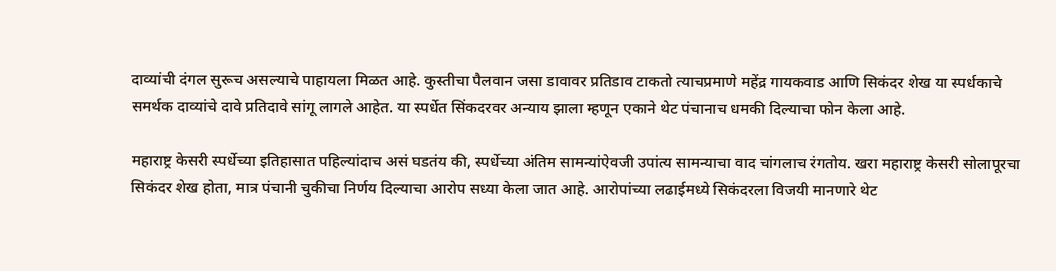दाव्यांची दंगल सुरूच असल्याचे पाहायला मिळत आहे. कुस्तीचा पैलवान जसा डावावर प्रतिडाव टाकतो त्याचप्रमाणे महेंद्र गायकवाड आणि सिकंदर शेख या स्पर्धकाचे समर्थक दाव्यांचे दावे प्रतिदावे सांगू लागले आहेत. या स्पर्धेत सिंकदरवर अन्याय झाला म्हणून एकाने थेट पंचानाच धमकी दिल्याचा फोन केला आहे.

महाराष्ट्र केसरी स्पर्धेच्या इतिहासात पहिल्यांदाच असं घडतंय की, स्पर्धेच्या अंतिम सामन्यांऐवजी उपांत्य सामन्याचा वाद चांगलाच रंगतोय. खरा महाराष्ट्र केसरी सोलापूरचा सिकंदर शेख होता, मात्र पंचानी चुकीचा निर्णय दिल्याचा आरोप सध्या केला जात आहे. आरोपांच्या लढाईमध्ये सिकंदरला विजयी मानणारे थेट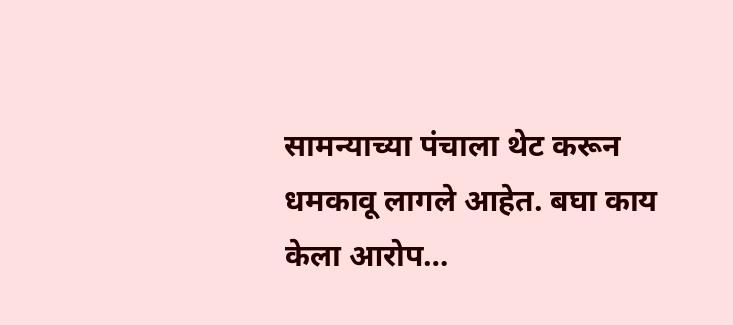सामन्याच्या पंचाला थेट करून धमकावू लागले आहेत. बघा काय केला आरोप…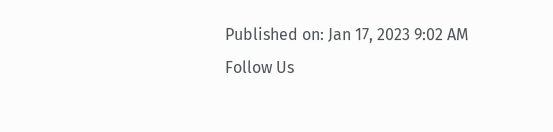Published on: Jan 17, 2023 9:02 AM
Follow Us